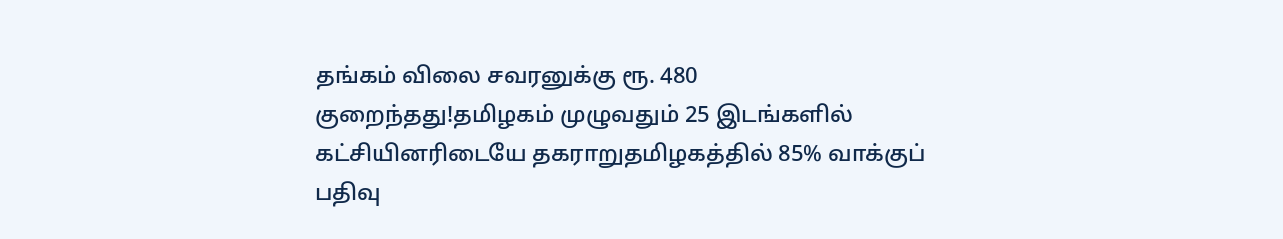தங்கம் விலை சவரனுக்கு ரூ. 480 குறைந்தது!தமிழகம் முழுவதும் 25 இடங்களில் கட்சியினரிடையே தகராறுதமிழகத்தில் 85% வாக்குப் பதிவு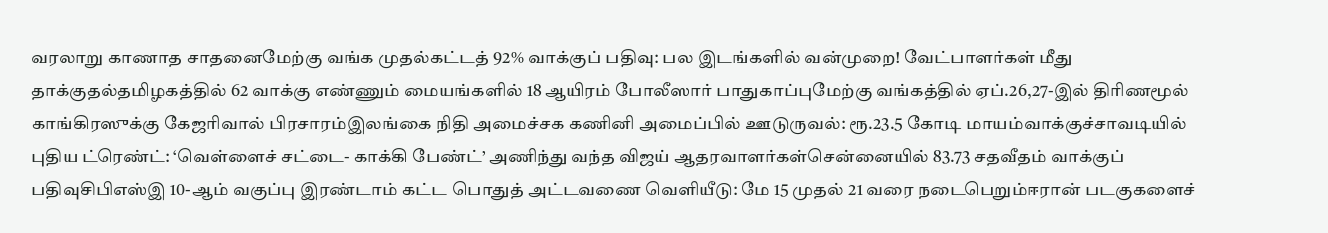வரலாறு காணாத சாதனைமேற்கு வங்க முதல்கட்டத் 92% வாக்குப் பதிவு: பல இடங்களில் வன்முறை! வேட்பாளர்கள் மீது தாக்குதல்தமிழகத்தில் 62 வாக்கு எண்ணும் மையங்களில் 18 ஆயிரம் போலீஸார் பாதுகாப்புமேற்கு வங்கத்தில் ஏப்.26,27-இல் திரிணமூல் காங்கிரஸுக்கு கேஜரிவால் பிரசாரம்இலங்கை நிதி அமைச்சக கணினி அமைப்பில் ஊடுருவல்: ரூ.23.5 கோடி மாயம்வாக்குச்சாவடியில் புதிய ட்ரெண்ட்: ‘வெள்ளைச் சட்டை- காக்கி பேண்ட்’ அணிந்து வந்த விஜய் ஆதரவாளர்கள்சென்னையில் 83.73 சதவீதம் வாக்குப் பதிவுசிபிஎஸ்இ 10-ஆம் வகுப்பு இரண்டாம் கட்ட பொதுத் அட்டவணை வெளியீடு: மே 15 முதல் 21 வரை நடைபெறும்ஈரான் படகுகளைச்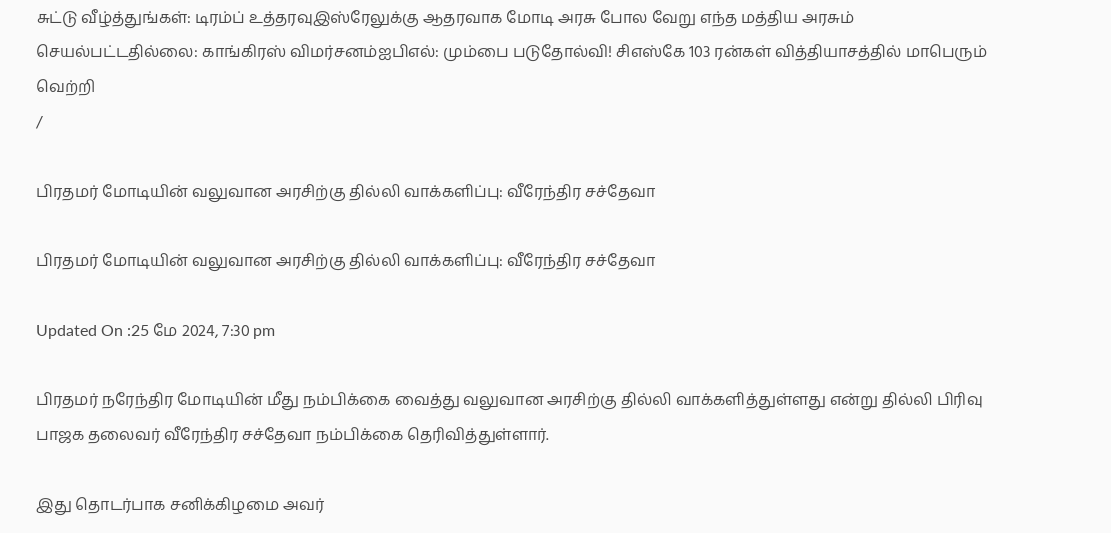சுட்டு வீழ்த்துங்கள்: டிரம்ப் உத்தரவுஇஸ்ரேலுக்கு ஆதரவாக மோடி அரசு போல வேறு எந்த மத்திய அரசும் செயல்பட்டதில்லை: காங்கிரஸ் விமர்சனம்ஐபிஎல்: மும்பை படுதோல்வி! சிஎஸ்கே 103 ரன்கள் வித்தியாசத்தில் மாபெரும் வெற்றி
/

பிரதமர் மோடியின் வலுவான அரசிற்கு தில்லி வாக்களிப்பு: வீரேந்திர சச்தேவா

பிரதமர் மோடியின் வலுவான அரசிற்கு தில்லி வாக்களிப்பு: வீரேந்திர சச்தேவா

Updated On :25 மே 2024, 7:30 pm

பிரதமர் நரேந்திர மோடியின் மீது நம்பிக்கை வைத்து வலுவான அரசிற்கு தில்லி வாக்களித்துள்ளது என்று தில்லி பிரிவு பாஜக தலைவர் வீரேந்திர சச்தேவா நம்பிக்கை தெரிவித்துள்ளார்.

இது தொடர்பாக சனிக்கிழமை அவர்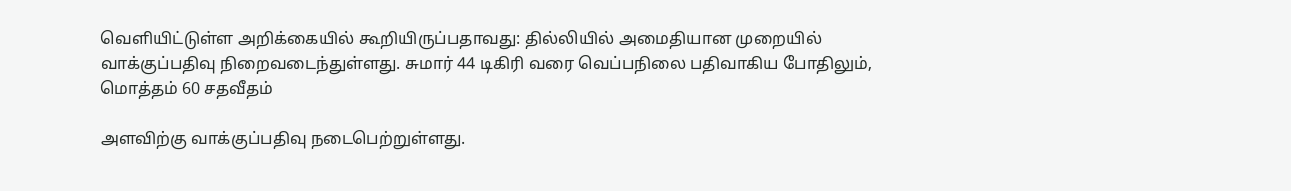வெளியிட்டுள்ள அறிக்கையில் கூறியிருப்பதாவது: தில்லியில் அமைதியான முறையில் வாக்குப்பதிவு நிறைவடைந்துள்ளது. சுமார் 44 டிகிரி வரை வெப்பநிலை பதிவாகிய போதிலும், மொத்தம் 60 சதவீதம்

அளவிற்கு வாக்குப்பதிவு நடைபெற்றுள்ளது.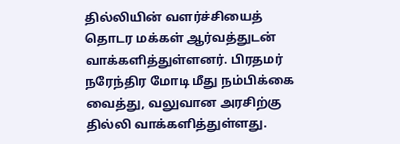தில்லியின் வளர்ச்சியைத் தொடர மக்கள் ஆர்வத்துடன் வாக்களித்துள்ளனர். பிரதமர் நரேந்திர மோடி மீது நம்பிக்கை வைத்து, வலுவான அரசிற்கு தில்லி வாக்களித்துள்ளது.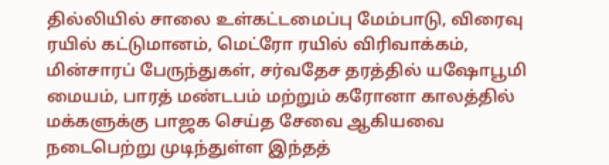தில்லியில் சாலை உள்கட்டமைப்பு மேம்பாடு, விரைவு ரயில் கட்டுமானம், மெட்ரோ ரயில் விரிவாக்கம், மின்சாரப் பேருந்துகள், சர்வதேச தரத்தில் யஷோபூமி மையம், பாரத் மண்டபம் மற்றும் கரோனா காலத்தில் மக்களுக்கு பாஜக செய்த சேவை ஆகியவை நடைபெற்று முடிந்துள்ள இந்தத்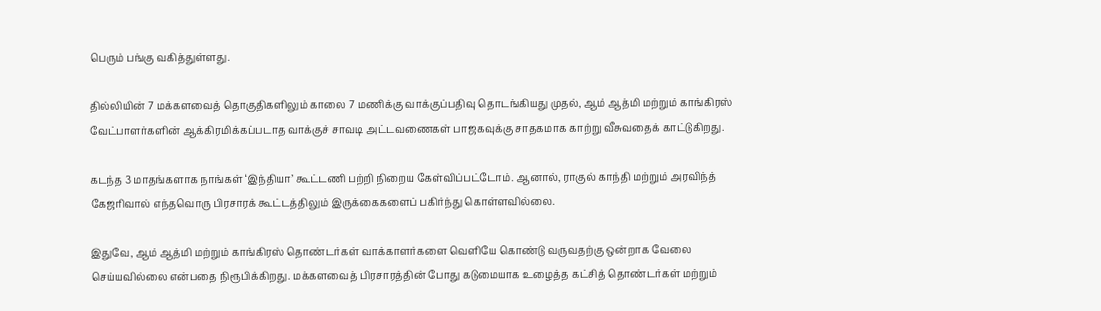பெரும் பங்கு வகித்துள்ளது.

தில்லியின் 7 மக்களவைத் தொகுதிகளிலும் காலை 7 மணிக்கு வாக்குப்பதிவு தொடங்கியது முதல், ஆம் ஆத்மி மற்றும் காங்கிரஸ் வேட்பாளர்களின் ஆக்கிரமிக்கப்படாத வாக்குச் சாவடி அட்டவணைகள் பாஜகவுக்கு சாதகமாக காற்று வீசுவதைக் காட்டுகிறது.

கடந்த 3 மாதங்களாக நாங்கள் ‘இந்தியா’ கூட்டணி பற்றி நிறைய கேள்விப்பட்டோம். ஆனால், ராகுல் காந்தி மற்றும் அரவிந்த் கேஜரிவால் எந்தவொரு பிரசாரக் கூட்டத்திலும் இருக்கைகளைப் பகிர்ந்து கொள்ளவில்லை.

இதுவே, ஆம் ஆத்மி மற்றும் காங்கிரஸ் தொண்டர்கள் வாக்காளர்களை வெளியே கொண்டு வருவதற்கு ஒன்றாக வேலை செய்யவில்லை என்பதை நிரூபிக்கிறது. மக்களவைத் பிரசாரத்தின் போது கடுமையாக உழைத்த கட்சித் தொண்டர்கள் மற்றும்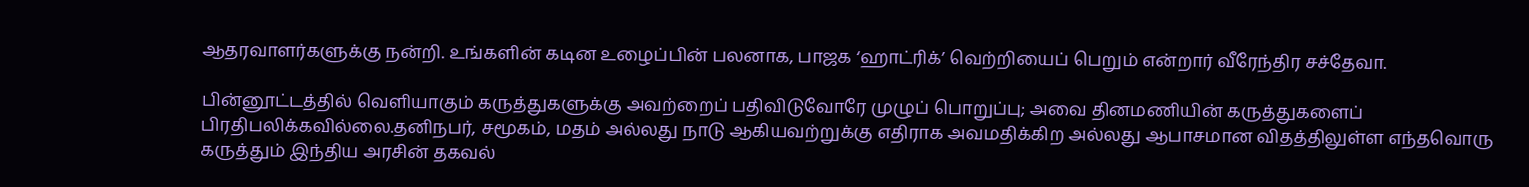ஆதரவாளர்களுக்கு நன்றி. உங்களின் கடின உழைப்பின் பலனாக, பாஜக ‘ஹாட்ரிக்’ வெற்றியைப் பெறும் என்றார் வீரேந்திர சச்தேவா.

பின்னூட்டத்தில் வெளியாகும் கருத்துகளுக்கு அவற்றைப் பதிவிடுவோரே முழுப் பொறுப்பு; அவை தினமணியின் கருத்துகளைப் பிரதிபலிக்கவில்லை.தனிநபர், சமூகம், மதம் அல்லது நாடு ஆகியவற்றுக்கு எதிராக அவமதிக்கிற அல்லது ஆபாசமான விதத்திலுள்ள எந்தவொரு கருத்தும் இந்திய அரசின் தகவல்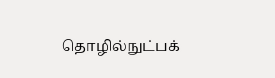தொழில்நுட்பக்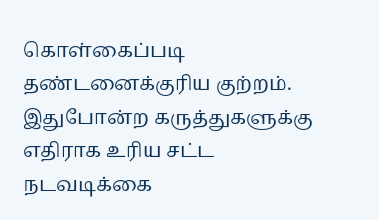கொள்கைப்படி தண்டனைக்குரிய குற்றம். இதுபோன்ற கருத்துகளுக்கு எதிராக உரிய சட்ட நடவடிக்கை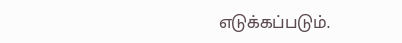எடுக்கப்படும்.